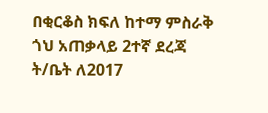በቂርቆስ ክፍለ ከተማ ምስራቅ ጎህ አጠቃላይ 2ተኛ ደረጃ ት/ቤት ለ2017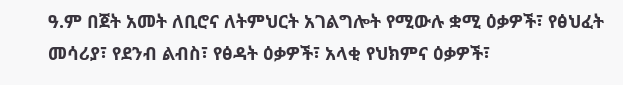ዓ.ም በጀት አመት ለቢሮና ለትምህርት አገልግሎት የሚውሉ ቋሚ ዕቃዎች፣ የፅህፈት መሳሪያ፣ የደንብ ልብስ፣ የፅዳት ዕቃዎች፣ አላቂ የህክምና ዕቃዎች፣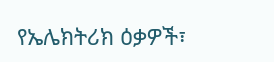የኤሌክትሪክ ዕቃዎች፣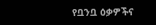የቧንቧ ዕቃዎችና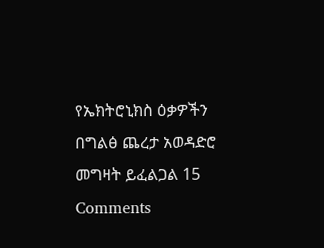የኤክትሮኒክስ ዕቃዎችን በግልፅ ጨረታ አወዳድሮ መግዛት ይፈልጋል 15 Comments